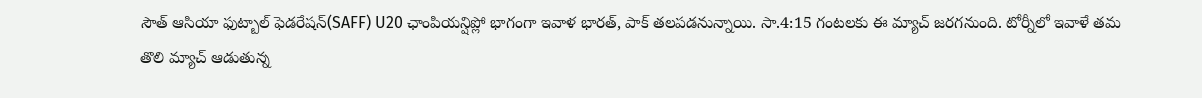సౌత్ ఆసియా ఫుట్బాల్ ఫెడరేషన్(SAFF) U20 ఛాంపియన్షిప్లో భాగంగా ఇవాళ భారత్, పాక్ తలపడనున్నాయి. సా.4:15 గంటలకు ఈ మ్యాచ్ జరగనుంది. టోర్నీలో ఇవాళే తమ తొలి మ్యాచ్ ఆడుతున్న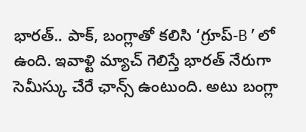భారత్.. పాక్, బంగ్లాతో కలిసి ‘గ్రూప్-B’లో ఉంది. ఇవాళ్టి మ్యాచ్ గెలిస్తే భారత్ నేరుగా సెమీస్కు చేరే ఛాన్స్ ఉంటుంది. అటు బంగ్లా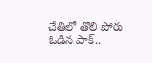చేతిలో తొలి పోరు ఓడిన పాక్..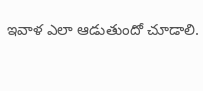ఇవాళ ఎలా ఆడుతుందో చూడాలి.